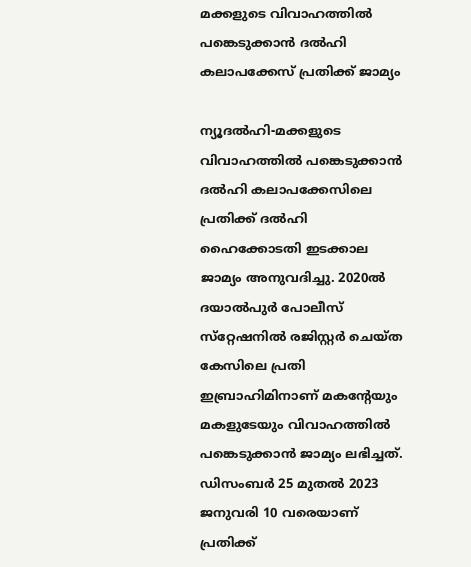മക്കളുടെ വിവാഹത്തില്‍ പങ്കെടുക്കാന്‍ ദല്‍ഹി കലാപക്കേസ് പ്രതിക്ക് ജാമ്യം

ന്യൂദല്‍ഹി-മക്കളുടെ വിവാഹത്തില്‍ പങ്കെടുക്കാന്‍ ദല്‍ഹി കലാപക്കേസിലെ പ്രതിക്ക് ദല്‍ഹി ഹൈക്കോടതി ഇടക്കാല ജാമ്യം അനുവദിച്ചു. 2020ല്‍ ദയാല്‍പുര്‍ പോലീസ് സ്‌റ്റേഷനില്‍ രജിസ്റ്റര്‍ ചെയ്ത കേസിലെ പ്രതി ഇബ്രാഹിമിനാണ് മകന്റേയും മകളുടേയും വിവാഹത്തില്‍ പങ്കെടുക്കാന്‍ ജാമ്യം ലഭിച്ചത്.
ഡിസംബര്‍ 25 മുതല്‍ 2023 ജനുവരി 10 വരെയാണ് പ്രതിക്ക്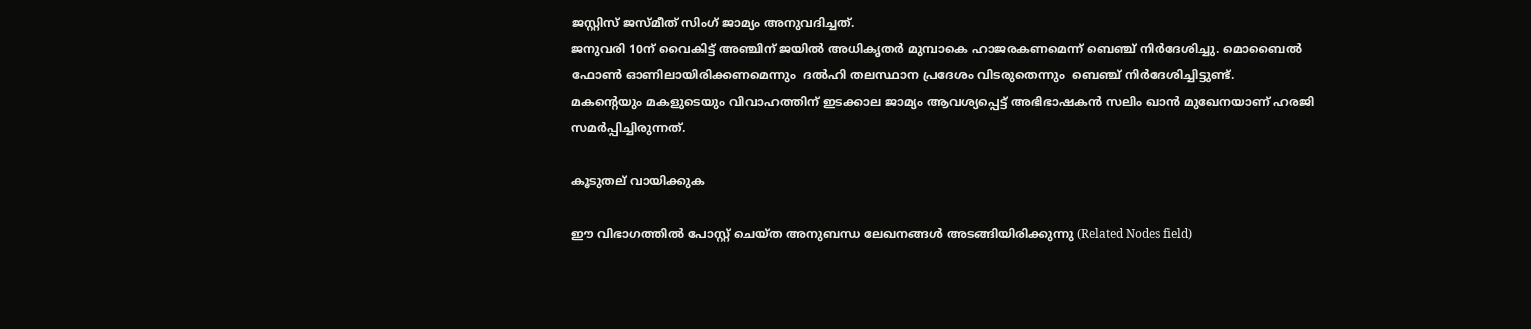ജസ്റ്റിസ് ജസ്മീത് സിംഗ് ജാമ്യം അനുവദിച്ചത്.
ജനുവരി 10ന് വൈകിട്ട് അഞ്ചിന് ജയില്‍ അധികൃതര്‍ മുമ്പാകെ ഹാജരകണമെന്ന് ബെഞ്ച് നിര്‍ദേശിച്ചു. മൊബൈല്‍ ഫോണ്‍ ഓണിലായിരിക്കണമെന്നും  ദല്‍ഹി തലസ്ഥാന പ്രദേശം വിടരുതെന്നും  ബെഞ്ച് നിര്‍ദേശിച്ചിട്ടുണ്ട്.
മകന്റെയും മകളുടെയും വിവാഹത്തിന് ഇടക്കാല ജാമ്യം ആവശ്യപ്പെട്ട് അഭിഭാഷകന്‍ സലിം ഖാന്‍ മുഖേനയാണ് ഹരജി സമര്‍പ്പിച്ചിരുന്നത്.

കൂടുതല് വായിക്കുക

ഈ വിഭാഗത്തിൽ പോസ്റ്റ് ചെയ്ത അനുബന്ധ ലേഖനങ്ങൾ അടങ്ങിയിരിക്കുന്നു (Related Nodes field)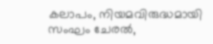കലാപം, നിയമവിരുദ്ധമായി സംഘം ചേരല്‍,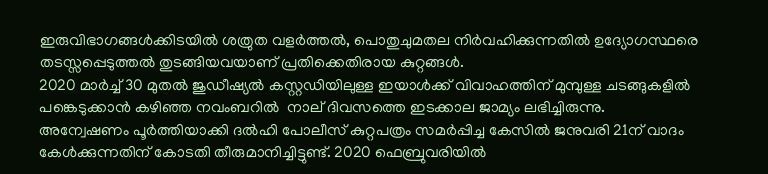ഇരുവിഭാഗങ്ങള്‍ക്കിടയില്‍ ശത്രുത വളര്‍ത്തല്‍, പൊതുചുമതല നിര്‍വഹിക്കുന്നതില്‍ ഉദ്യോഗസ്ഥരെ തടസ്സപ്പെടുത്തല്‍ തുടങ്ങിയവയാണ് പ്രതിക്കെതിരായ കുറ്റങ്ങള്‍.
2020 മാര്‍ച്ച് 30 മുതല്‍ ജുഡീഷ്യല്‍ കസ്റ്റഡിയിലുള്ള ഇയാള്‍ക്ക് വിവാഹത്തിന് മുമ്പുള്ള ചടങ്ങുകളില്‍ പങ്കെടുക്കാന്‍ കഴിഞ്ഞ നവംബറില്‍  നാല് ദിവസത്തെ ഇടക്കാല ജാമ്യം ലഭിച്ചിരുന്നു.
അന്വേഷണം പൂര്‍ത്തിയാക്കി ദല്‍ഹി പോലീസ് കുറ്റപത്രം സമര്‍പ്പിച്ച കേസില്‍ ജനുവരി 21ന് വാദം കേള്‍ക്കുന്നതിന് കോടതി തീരുമാനിച്ചിട്ടുണ്ട്. 2020 ഫെബ്രുവരിയില്‍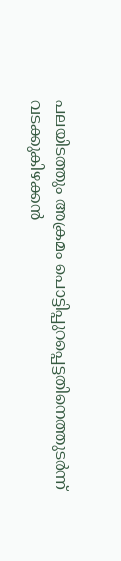പലയിടത്തും അക്രമം പൊട്ടിപ്പുറപ്പെട്ടതിനെത്തുടര്‍ന്ന് വടക്കുകിഴക്കന്‍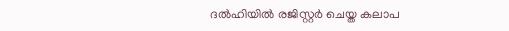ദല്‍ഹിയില്‍ രജിസ്റ്റര്‍ ചെയ്ത കലാപ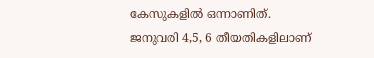കേസുകളില്‍ ഒന്നാണിത്.
ജനുവരി 4,5, 6 തീയതികളിലാണ്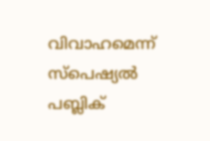വിവാഹമെന്ന് സ്‌പെഷ്യല്‍ പബ്ലിക്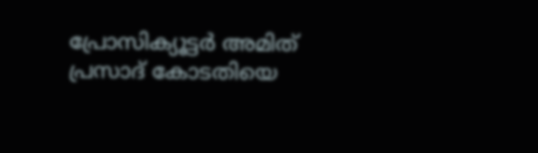പ്രോസിക്യൂട്ടര്‍ അമിത് പ്രസാദ് കോടതിയെ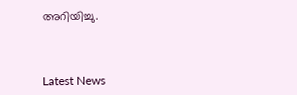അറിയിച്ചു.



Latest News